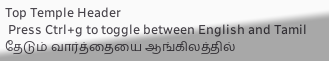Top Temple Header
 Press Ctrl+g to toggle between English and Tamil
தேடும் வார்த்தையை ஆங்கிலத்தில்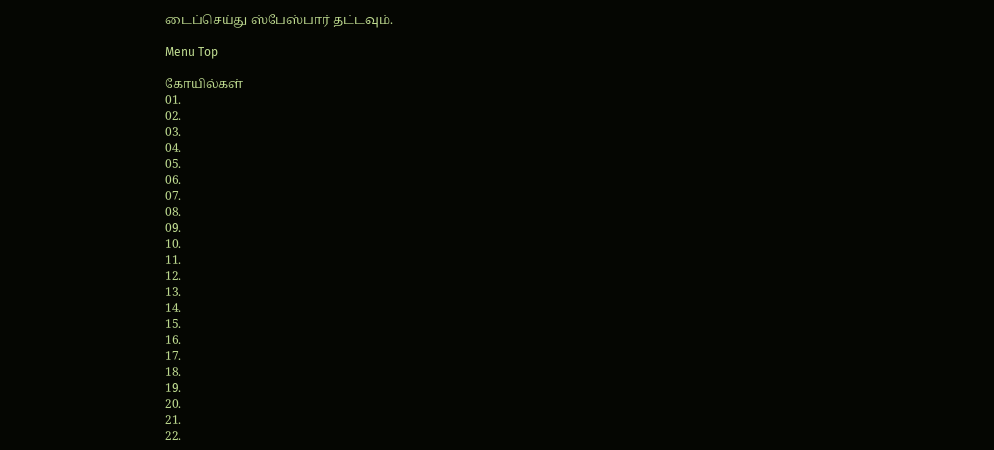டைப்செய்து ஸ்பேஸ்பார் தட்டவும்.

Menu Top

கோயில்கள்
01.
02.
03.
04.
05.
06.
07.
08.
09.
10.
11.
12.
13.
14.
15.
16.
17.
18.
19.
20.
21.
22.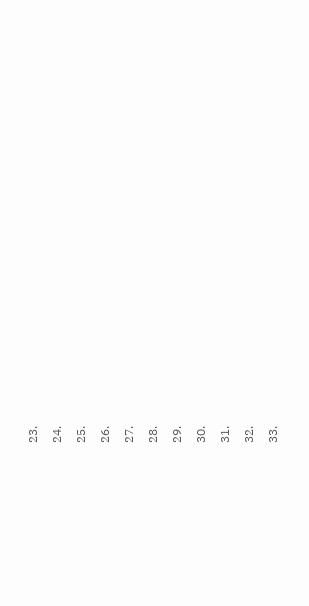23.
24.
25.
26.
27.
28.
29.
30.
31.
32.
33.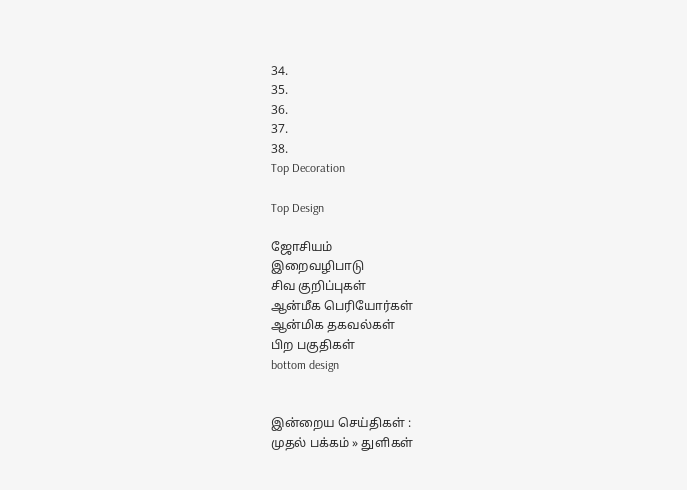34.
35.
36.
37.
38.
Top Decoration

Top Design

ஜோசியம்
இறைவழிபாடு
சிவ குறிப்புகள்
ஆன்மீக பெரியோர்கள்
ஆன்மிக தகவல்கள்
பிற பகுதிகள்
bottom design


இன்றைய செய்திகள் :
முதல் பக்கம் » துளிகள்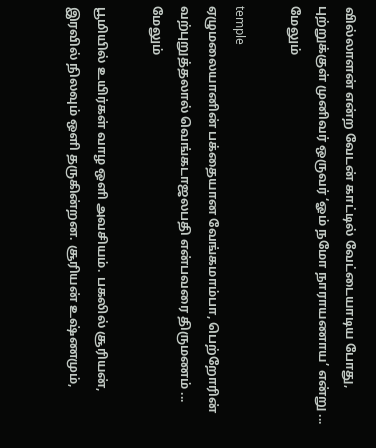வில்லாளன் என்ற வேடன் காட்டில் வேட்டையாடிய போது, புற்றுக்குள் முனிவர் ஒருவர் ‘ஓம் நமோ நாராயணாய’ என்று ... மேலும்

temple
ஏழுமலையானின் பக்தையான வேங்கமாம்பா, பெற்றோரின் வற்புறுத்தலால் வெங்கடாஜலபதி என்பவரை திருமணம் ... மேலும்

பூமியில் உயிர்கள் வாழ ஒளி அவசியம். பகலில் சூரியன்,  இரவில் நிலவும் ஔி தருகின்றன. சூரியன் உஷ்ணமும்,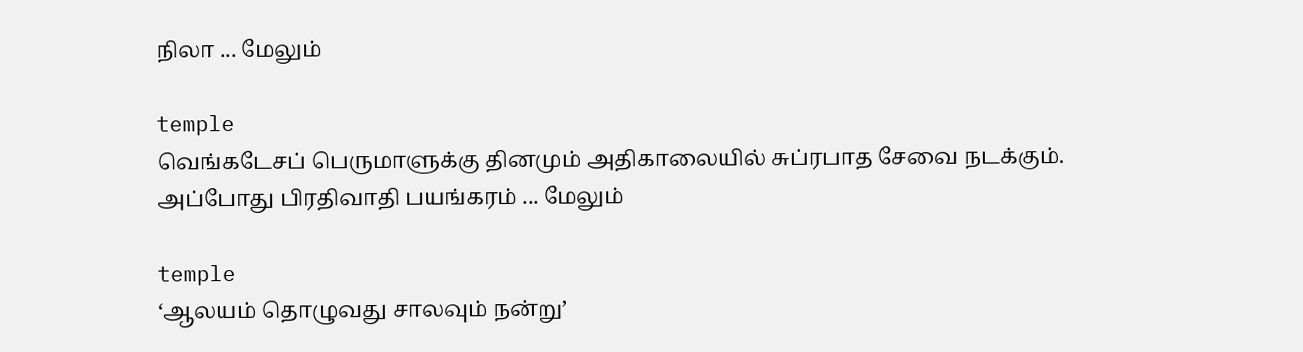நிலா ... மேலும்

temple
வெங்கடேசப் பெருமாளுக்கு தினமும் அதிகாலையில் சுப்ரபாத சேவை நடக்கும். அப்போது பிரதிவாதி பயங்கரம் ... மேலும்

temple
‘ஆலயம் தொழுவது சாலவும் நன்று’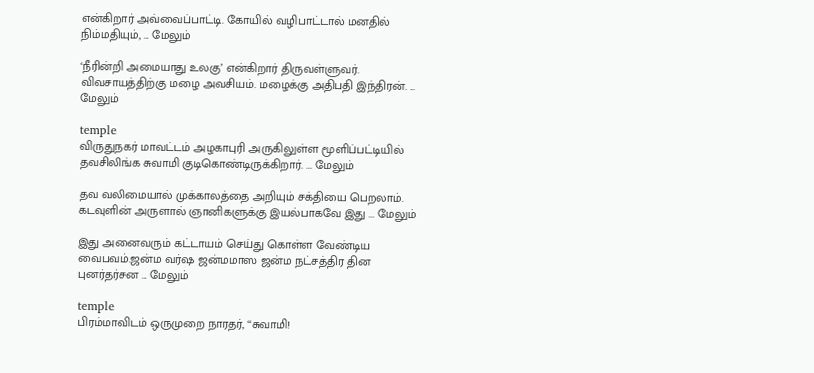என்கிறார் அவ்வைப்பாட்டி. கோயில் வழிபாட்டால் மனதில் நிம்மதியும், ... மேலும்

‘நீரின்றி அமையாது உலகு’ என்கிறார் திருவள்ளுவர். விவசாயத்திற்கு மழை அவசியம். மழைக்கு அதிபதி இந்திரன். ... மேலும்

temple
விருதுநகர் மாவட்டம் அழகாபுரி அருகிலுள்ள மூளிப்பட்டியில் தவசிலிங்க சுவாமி குடிகொண்டிருக்கிறார். ... மேலும்

தவ வலிமையால் முக்காலத்தை அறியும் சக்தியை பெறலாம்.  கடவுளின் அருளால் ஞானிகளுக்கு இயல்பாகவே இது ... மேலும்

இது அனைவரும் கட்டாயம் செய்து கொள்ள வேண்டிய வைபவம்.ஜன்ம வர்ஷ ஜன்மமாஸ ஜன்ம நட்சத்திர தின புனர்தர்சன ... மேலும்

temple
பிரம்மாவிடம் ஒருமுறை நாரதர், ‘‘சுவாமி!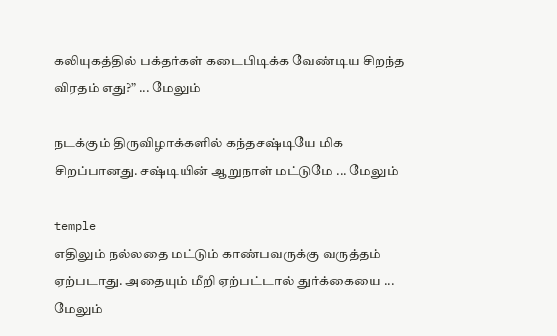கலியுகத்தில் பக்தர்கள் கடைபிடிக்க வேண்டிய சிறந்த விரதம் எது?” ... மேலும்

நடக்கும் திருவிழாக்களில் கந்தசஷ்டியே மிக சிறப்பானது. சஷ்டியின் ஆறுநாள் மட்டுமே ... மேலும்

temple
எதிலும் நல்லதை மட்டும் காண்பவருக்கு வருத்தம் ஏற்படாது. அதையும் மீறி ஏற்பட்டால் துர்க்கையை ... மேலும்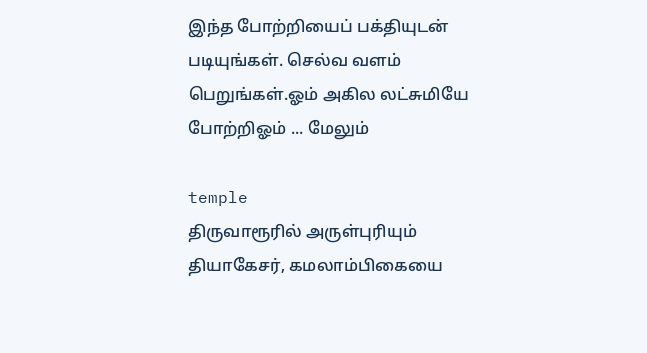இந்த போற்றியைப் பக்தியுடன் படியுங்கள். செல்வ வளம் பெறுங்கள்.ஓம் அகில லட்சுமியே போற்றிஓம் ... மேலும்

temple
திருவாரூரில் அருள்புரியும் தியாகேசர், கமலாம்பிகையை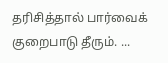தரிசித்தால் பார்வைக் குறைபாடு தீரும். ...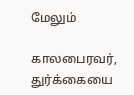மேலும்

காலபைரவர், துர்க்கையை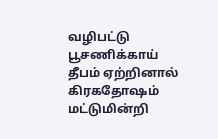வழிபட்டு பூசணிக்காய் தீபம் ஏற்றினால் கிரகதோஷம் மட்டுமின்றி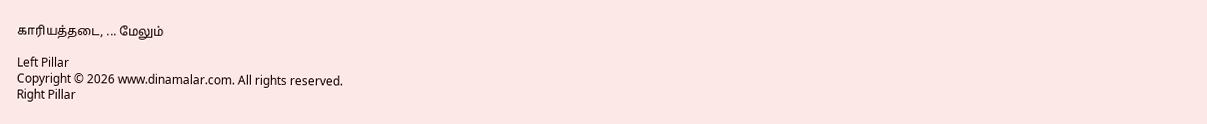காரியத்தடை, ... மேலும்

Left Pillar
Copyright © 2026 www.dinamalar.com. All rights reserved.
Right Pillar